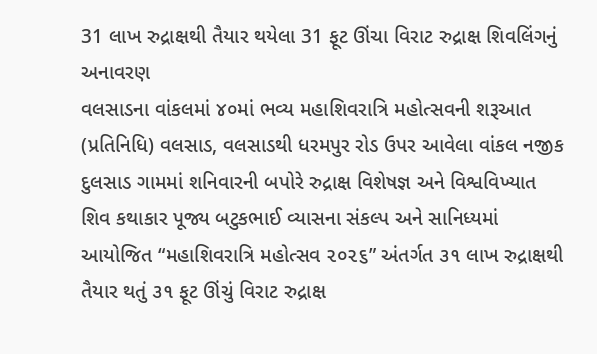31 લાખ રુદ્રાક્ષથી તૈયાર થયેલા 31 ફૂટ ઊંચા વિરાટ રુદ્રાક્ષ શિવલિંગનું અનાવરણ
વલસાડના વાંકલમાં ૪૦માં ભવ્ય મહાશિવરાત્રિ મહોત્સવની શરૂઆત
(પ્રતિનિધિ) વલસાડ, વલસાડથી ધરમપુર રોડ ઉપર આવેલા વાંકલ નજીક દુલસાડ ગામમાં શનિવારની બપોરે રુદ્રાક્ષ વિશેષજ્ઞ અને વિશ્વવિખ્યાત શિવ કથાકાર પૂજ્ય બટુકભાઈ વ્યાસના સંકલ્પ અને સાનિધ્યમાં આયોજિત “મહાશિવરાત્રિ મહોત્સવ ૨૦૨૬” અંતર્ગત ૩૧ લાખ રુદ્રાક્ષથી તૈયાર થતું ૩૧ ફૂટ ઊંચું વિરાટ રુદ્રાક્ષ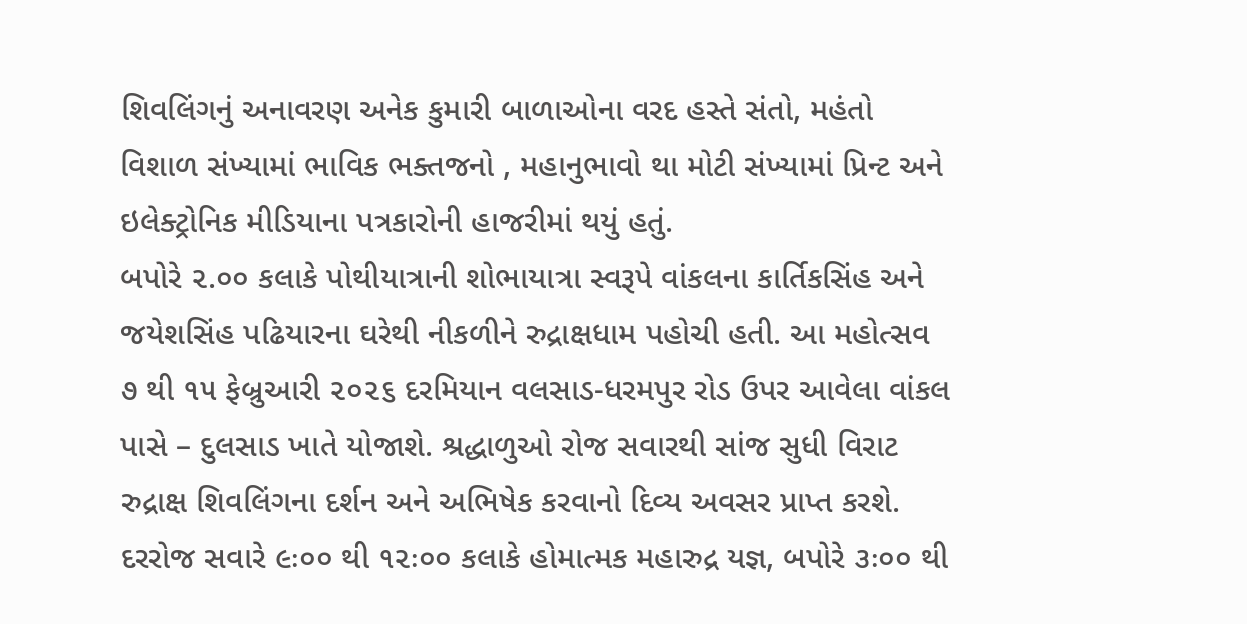શિવલિંગનું અનાવરણ અનેક કુમારી બાળાઓના વરદ હસ્તે સંતો, મહંતો વિશાળ સંખ્યામાં ભાવિક ભક્તજનો , મહાનુભાવો થા મોટી સંખ્યામાં પ્રિન્ટ અને ઇલેક્ટ્રોનિક મીડિયાના પત્રકારોની હાજરીમાં થયું હતું.
બપોરે ૨.૦૦ કલાકે પોથીયાત્રાની શોભાયાત્રા સ્વરૂપે વાંકલના કાર્તિકસિંહ અને જયેશસિંહ પઢિયારના ઘરેથી નીકળીને રુદ્રાક્ષધામ પહોચી હતી. આ મહોત્સવ ૭ થી ૧૫ ફેબ્રુઆરી ૨૦૨૬ દરમિયાન વલસાડ-ધરમપુર રોડ ઉપર આવેલા વાંકલ પાસે – દુલસાડ ખાતે યોજાશે. શ્રદ્ધાળુઓ રોજ સવારથી સાંજ સુધી વિરાટ રુદ્રાક્ષ શિવલિંગના દર્શન અને અભિષેક કરવાનો દિવ્ય અવસર પ્રાપ્ત કરશે.
દરરોજ સવારે ૯ઃ૦૦ થી ૧૨ઃ૦૦ કલાકે હોમાત્મક મહારુદ્ર યજ્ઞ, બપોરે ૩ઃ૦૦ થી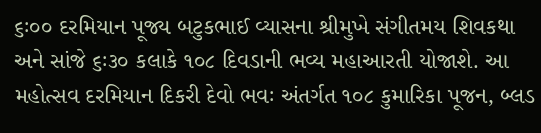૬ઃ૦૦ દરમિયાન પૂજ્ય બટુકભાઈ વ્યાસના શ્રીમુખે સંગીતમય શિવકથા અને સાંજે ૬ઃ૩૦ કલાકે ૧૦૮ દિવડાની ભવ્ય મહાઆરતી યોજાશે. આ મહોત્સવ દરમિયાન દિકરી દેવો ભવઃ અંતર્ગત ૧૦૮ કુમારિકા પૂજન, બ્લડ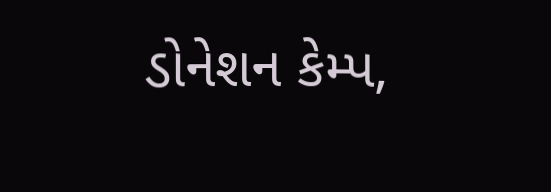ડોનેશન કેમ્પ,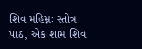શિવ મહિમ્નઃ સ્તોત્ર પાઠ, એક શામ શિવ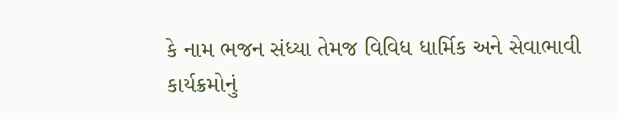કે નામ ભજન સંધ્યા તેમજ વિવિધ ધાર્મિક અને સેવાભાવી કાર્યક્રમોનું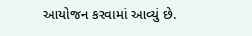આયોજન કરવામાં આવ્યું છે.